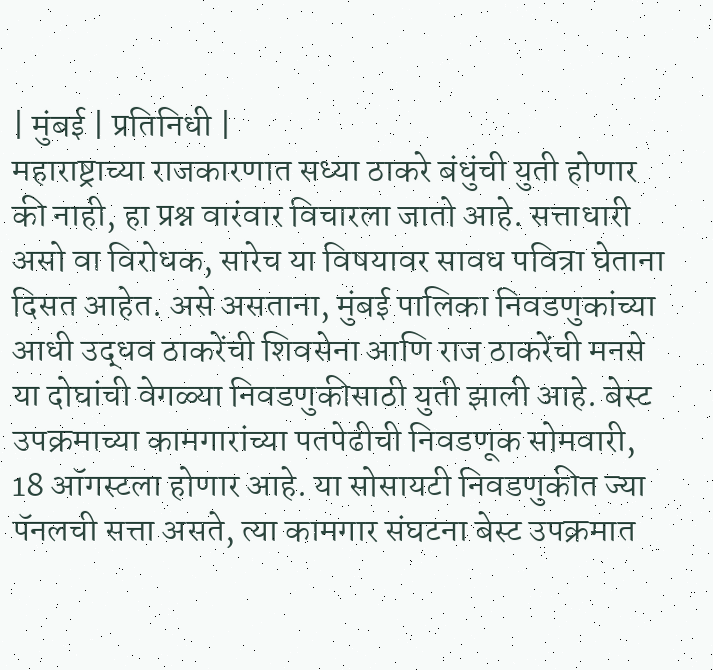| मुंबई | प्रतिनिधी |
महाराष्ट्राच्या राजकारणात सध्या ठाकरे बंधुंची युती होणार की नाही, हा प्रश्न वारंवार विचारला जातो आहे. सत्ताधारी असो वा विरोधक, सारेच या विषयावर सावध पवित्रा घेताना दिसत आहेत. असे असताना, मुंबई पालिका निवडणुकांच्या आधी उद्धव ठाकरेंची शिवसेना आणि राज ठाकरेंची मनसे या दोघांची वेगळ्या निवडणुकीसाठी युती झाली आहे. बेस्ट उपक्रमाच्या कामगारांच्या पतपेढीची निवडणूक सोमवारी, 18 ऑगस्टला होणार आहे. या सोसायटी निवडणुकीत ज्या पॅनलची सत्ता असते, त्या कामगार संघटना बेस्ट उपक्रमात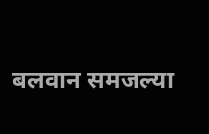बलवान समजल्या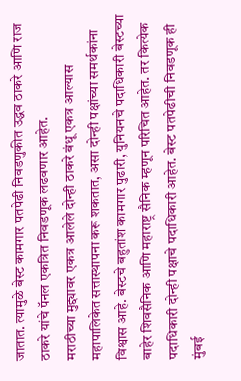जातात. त्यामुळे बेस्ट कामगार पतपेढी निवडणुकीत उद्धव ठाकरे आणि राज ठाकरे यांचे पॅनल एकत्रित निवडणूक लढवणार आहेत.
मराठीच्या मुद्द्यावर एकत्र आलेले दोन्ही ठाकरे बंधू एकत्र आल्यास महापालिकेत सत्तास्थापना करू शकतात, असा दोन्ही पक्षांच्या समर्थकांना विश्वास आहे. बेस्टचे बहुतांश कामगार पुढारी, युनियनचे पदाधिकारी बेस्टच्या बाहेर शिवसैनिक आणि महाराष्ट्र सैनिक म्हणून परिचित आहेत. तर कित्येक पदाधिकारी दोन्ही पक्षाचे पदाधिकारी आहेत. बेस्ट पतपेढीची निवडणूक ही मुंबई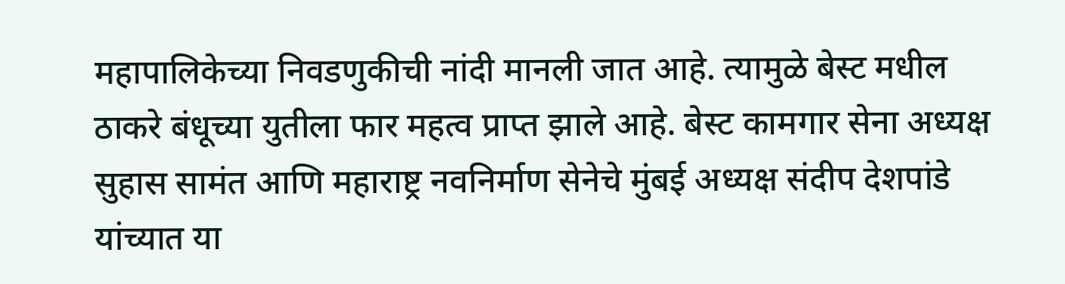महापालिकेच्या निवडणुकीची नांदी मानली जात आहे. त्यामुळे बेस्ट मधील ठाकरे बंधूच्या युतीला फार महत्व प्राप्त झाले आहे. बेस्ट कामगार सेना अध्यक्ष सुहास सामंत आणि महाराष्ट्र नवनिर्माण सेनेचे मुंबई अध्यक्ष संदीप देशपांडे यांच्यात या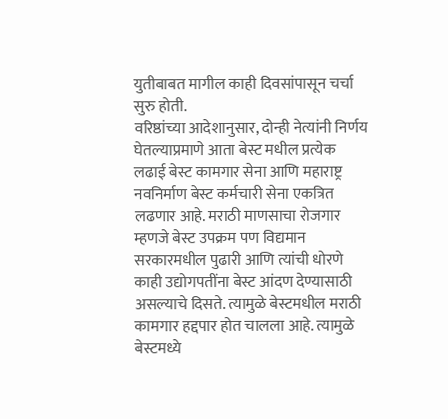युतीबाबत मागील काही दिवसांपासून चर्चा सुरु होती.
वरिष्ठांच्या आदेशानुसार, दोन्ही नेत्यांनी निर्णय घेतल्याप्रमाणे आता बेस्ट मधील प्रत्येक लढाई बेस्ट कामगार सेना आणि महाराष्ट्र नवनिर्माण बेस्ट कर्मचारी सेना एकत्रित लढणार आहे. मराठी माणसाचा रोजगार म्हणजे बेस्ट उपक्रम पण विद्यमान सरकारमधील पुढारी आणि त्यांची धोरणे काही उद्योगपतींना बेस्ट आंदण देण्यासाठी असल्याचे दिसते. त्यामुळे बेस्टमधील मराठी कामगार हद्दपार होत चालला आहे. त्यामुळे बेस्टमध्ये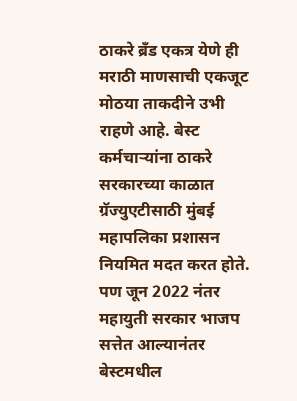ठाकरे ब्रँड एकत्र येणे ही मराठी माणसाची एकजूट मोठया ताकदीने उभी राहणे आहे. बेस्ट कर्मचाऱ्यांना ठाकरे सरकारच्या काळात ग्रॅज्युएटीसाठी मुंबई महापलिका प्रशासन नियमित मदत करत होते. पण जून 2022 नंतर महायुती सरकार भाजप सत्तेत आल्यानंतर बेस्टमधील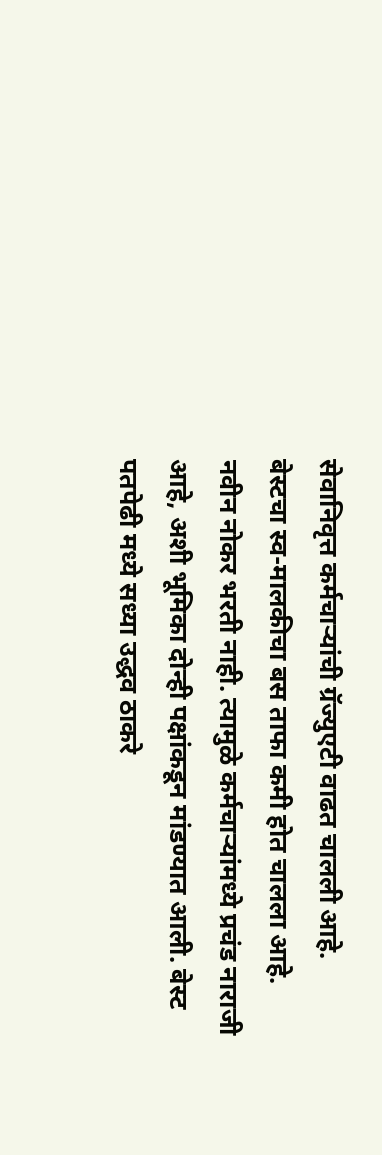सेवानिवृत्त कर्मचाऱ्यांची ग्रॅज्युएटी वाढत चालली आहे.
बेस्टचा स्व-मालकीचा बस ताफा कमी होत चालला आहे. नवीन नोकर भरती नाही. त्यामुळे कर्मचाऱ्यांमध्ये प्रचंड नाराजी आहे, अशी भूमिका दोन्ही पक्षांकडून मांडण्यात आली. बेस्ट पतपेढी मध्ये सध्या उद्धव ठाकरे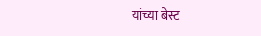यांच्या बेस्ट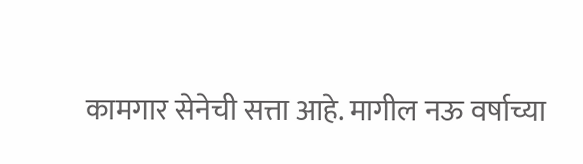कामगार सेनेची सत्ता आहे. मागील नऊ वर्षाच्या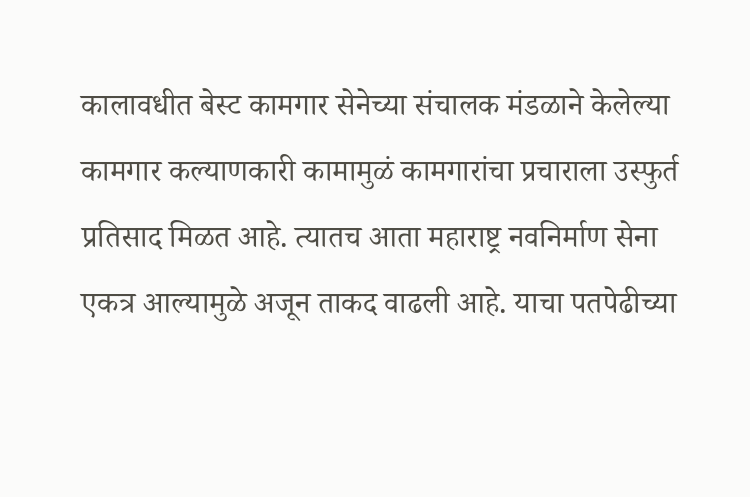कालावधीत बेस्ट कामगार सेनेच्या संचालक मंडळाने केलेल्या कामगार कल्याणकारी कामामुळं कामगारांचा प्रचाराला उस्फुर्त प्रतिसाद मिळत आहे. त्यातच आता महाराष्ट्र नवनिर्माण सेना एकत्र आल्यामुळे अजून ताकद वाढली आहे. याचा पतपेढीच्या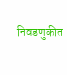निवडणुकीत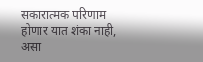सकारात्मक परिणाम होणार यात शंका नाही, असा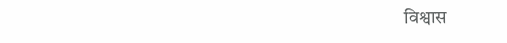विश्वास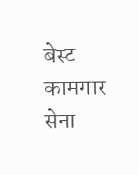बेस्ट कामगार सेना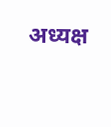अध्यक्ष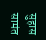सुहास सामंत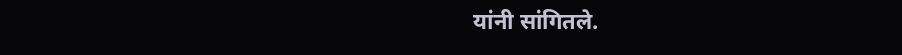यांनी सांगितले.